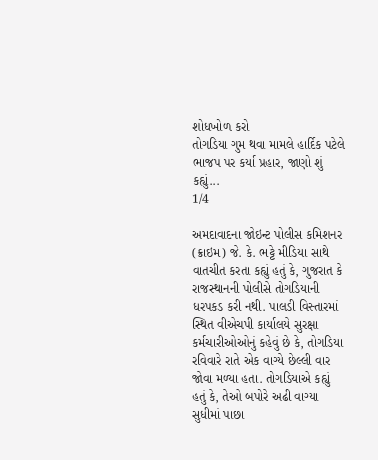શોધખોળ કરો
તોગડિયા ગુમ થવા મામલે હાર્દિક પટેલે ભાજપ પર કર્યા પ્રહાર, જાણો શું કહ્યું...
1/4

અમદાવાદના જોઇન્ટ પોલીસ કમિશનર (ક્રાઇમ) જે. કે. ભટ્ટે મીડિયા સાથે વાતચીત કરતા કહ્યું હતું કે, ગુજરાત કે રાજસ્થાનની પોલીસે તોગડિયાની ધરપકડ કરી નથી. પાલડી વિસ્તારમાં સ્થિત વીએચપી કાર્યાલયે સુરક્ષા કર્મચારીઓઓનું કહેવું છે કે, તોગડિયા રવિવારે રાતે એક વાગ્યે છેલ્લી વાર જોવા મળ્યા હતા. તોગડિયાએ કહ્યું હતું કે, તેઓ બપોરે અઢી વાગ્યા સુધીમાં પાછા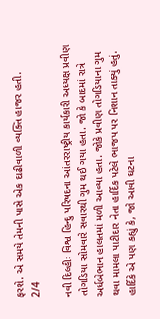ફરશે. એ સમયે તેમની પાસે એક દાઢીવાળી વ્યક્તિ હાજર હતી.
2/4

નવી દિલ્હીઃ વિશ્વ હિન્દુ પરિષદના આંતરરાષ્ટ્રીય કાર્યકારી અધ્યક્ષ પ્રવીણ તોગડિયા સોમવારે સવારથી ગુમ થઈ ગયા હતા. જો કે બાદમાં રાત્રે અર્ધબેભાન હાલતમાં મળી આવ્યા હતા. જોકે પ્રવીણ તોગડિયાના ગુમ થવા મામલા પાટીદાર નેતા હાર્દિક પટેલે ભાજપ પર નિશાન તાક્યું હતું. હાર્દિકે એ પણ કહ્યું કે, જો આવી ઘટના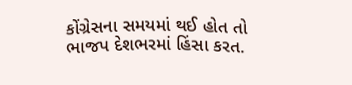કોંગ્રેસના સમયમાં થઈ હોત તો ભાજપ દેશભરમાં હિંસા કરત.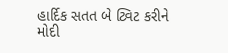હાર્દિક સતત બે ટ્વિટ કરીને મોદી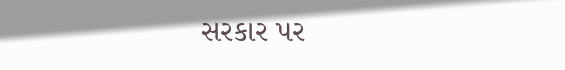સરકાર પર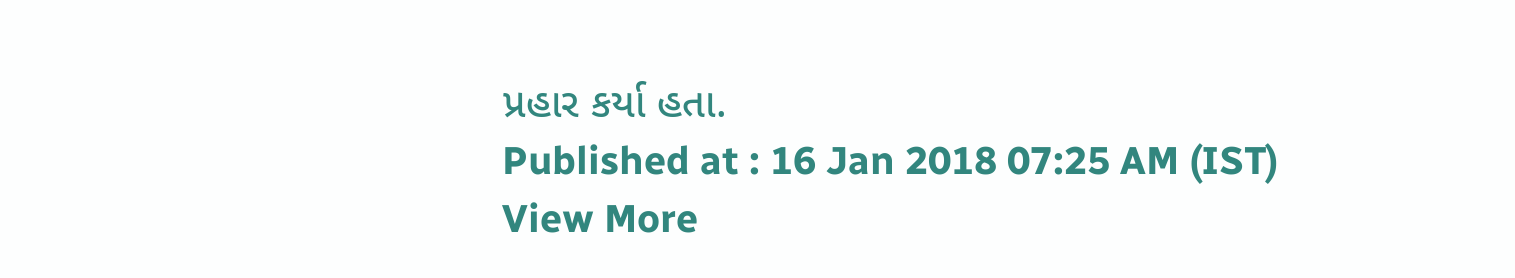પ્રહાર કર્યા હતા.
Published at : 16 Jan 2018 07:25 AM (IST)
View More